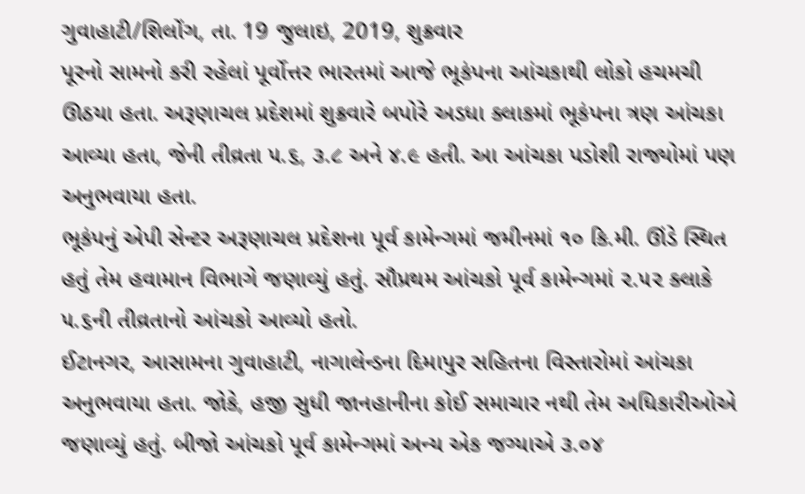ગુવાહાટી/શિલોંગ, તા. 19 જુલાઇ, 2019, શુક્રવાર
પૂરનો સામનો કરી રહેલાં પૂર્વોત્તર ભારતમાં આજે ભૂકંપના આંચકાથી લોકો હચમચી ઊઠયા હતા. અરૂણાચલ પ્રદેશમાં શુક્રવારે બપોરે અડધા ક્લાકમાં ભૂકંપના ત્રણ આંચકા આવ્યા હતા, જેની તીવ્રતા ૫.૬, ૩.૮ અને ૪.૯ હતી. આ આંચકા પડોશી રાજ્યોમાં પણ અનુભવાયા હતા.
ભૂકંપનું એપી સેન્ટર અરૂણાચલ પ્રદેશના પૂર્વ કામેન્ગમાં જમીનમાં ૧૦ કિ.મી. ઊંડે સ્થિત હતું તેમ હવામાન વિભાગે જણાવ્યું હતું. સૌપ્રથમ આંચકો પૂર્વ કામેન્ગમાં ૨.૫૨ ક્લાકે ૫.૬ની તીવ્રતાનો આંચકો આવ્યો હતો.
ઈટાનગર, આસામના ગુવાહાટી, નાગાલેન્ડના દિમાપુર સહિતના વિસ્તારોમાં આંચકા અનુભવાયા હતા. જોકે, હજી સુધી જાનહાનીના કોઈ સમાચાર નથી તેમ અધિકારીઓએ જણાવ્યું હતું. બીજો આંચકો પૂર્વ કામેન્ગમાં અન્ય એક જગ્યાએ ૩.૦૪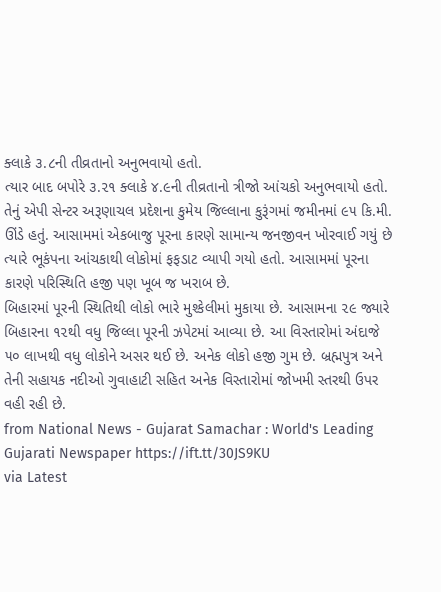ક્લાકે ૩.૮ની તીવ્રતાનો અનુભવાયો હતો.
ત્યાર બાદ બપોરે ૩.૨૧ ક્લાકે ૪.૯ની તીવ્રતાનો ત્રીજો આંચકો અનુભવાયો હતો. તેનું એપી સેન્ટર અરૂણાચલ પ્રદેશના કુમેય જિલ્લાના કુરૂંગમાં જમીનમાં ૯૫ કિ.મી. ઊંડે હતું. આસામમાં એકબાજુ પૂરના કારણે સામાન્ય જનજીવન ખોરવાઈ ગયું છે ત્યારે ભૂકંપના આંચકાથી લોકોમાં ફફડાટ વ્યાપી ગયો હતો. આસામમાં પૂરના કારણે પરિસ્થિતિ હજી પણ ખૂબ જ ખરાબ છે.
બિહારમાં પૂરની સ્થિતિથી લોકો ભારે મુશ્કેલીમાં મુકાયા છે. આસામના ૨૯ જ્યારે બિહારના ૧૨થી વધુ જિલ્લા પૂરની ઝપેટમાં આવ્યા છે. આ વિસ્તારોમાં અંદાજે ૫૦ લાખથી વધુ લોકોને અસર થઈ છે. અનેક લોકો હજી ગુમ છે. બ્રહ્મપુત્ર અને તેની સહાયક નદીઓ ગુવાહાટી સહિત અનેક વિસ્તારોમાં જોખમી સ્તરથી ઉપર વહી રહી છે.
from National News - Gujarat Samachar : World's Leading Gujarati Newspaper https://ift.tt/30JS9KU
via Latest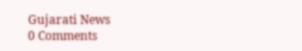Gujarati News
0 Comments